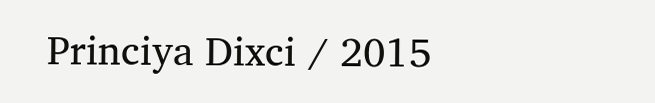Princiya Dixci / 2015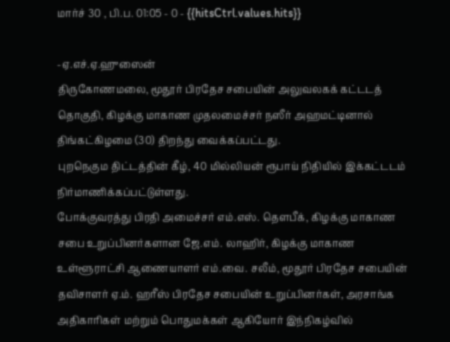மார்ச் 30 , பி.ப. 01:05 - 0 - {{hitsCtrl.values.hits}}

-ஏ.எச்.ஏ.ஹுஸைன்
திருகோணமலை, மூதூர் பிரதேச சபையின் அலுவலகக் கட்டடத் தொகுதி, கிழக்கு மாகாண முதலமைச்சர் நஸீர் அஹமட்டினால் திங்கட்கிழமை (30) திறந்து வைக்கப்பட்டது.
புறநெகும திட்டத்தின் கீழ், 40 மில்லியன் ரூபாய் நிதியில் இக்கட்டடம் நிர்மாணிக்கப்பட்டுள்ளது.
போக்குவரத்து பிரதி அமைச்சர் எம்.எஸ். தௌபீக், கிழக்கு மாகாண சபை உறுப்பினர்களான ஜே.எம். லாஹிர், கிழக்கு மாகாண உள்ளூராட்சி ஆணையாளர் எம்.வை. சலீம், மூதூர் பிரதேச சபையின் தவிசாளர் ஏ.ம். ஹரீஸ் பிரதேச சபையின் உறுப்பினர்கள், அரசாங்க அதிகாரிகள் மற்றும் பொதுமக்கள் ஆகியோர் இந்நிகழ்வில்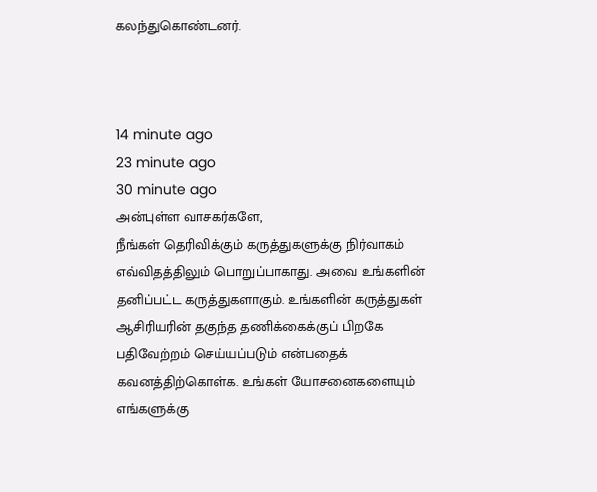கலந்துகொண்டனர்.



14 minute ago
23 minute ago
30 minute ago
அன்புள்ள வாசகர்களே,
நீங்கள் தெரிவிக்கும் கருத்துகளுக்கு நிர்வாகம் எவ்விதத்திலும் பொறுப்பாகாது. அவை உங்களின் தனிப்பட்ட கருத்துகளாகும். உங்களின் கருத்துகள் ஆசிரியரின் தகுந்த தணிக்கைக்குப் பிறகே பதிவேற்றம் செய்யப்படும் என்பதைக் கவனத்திற்கொள்க. உங்கள் யோசனைகளையும் எங்களுக்கு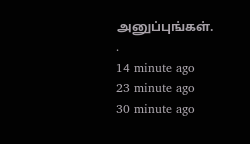அனுப்புங்கள். .
14 minute ago
23 minute ago
30 minute ago